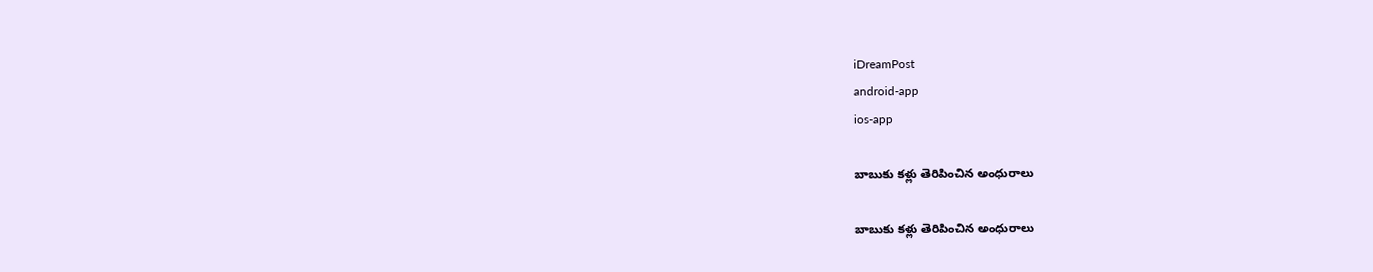iDreamPost
android-app
ios-app

బాబుకు క‌ళ్లు తెరిపించిన అంధురాలు

బాబుకు క‌ళ్లు తెరిపించిన అంధురాలు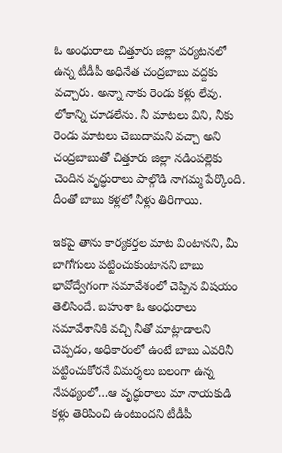ఓ అంధురాలు చిత్తూరు జిల్లా ప‌ర్య‌ట‌న‌లో ఉన్న టీడీపీ అధినేత చంద్ర‌బాబు వ‌ద్ద‌కు వ‌చ్చారు. అన్నా నాకు రెండు క‌ళ్లు లేవు. లోకాన్ని చూడ‌లేను. నీ మాట‌లు విని, నీకు రెండు మాట‌లు చెబుదామ‌ని వ‌చ్చా అని చంద్ర‌బాబుతో చిత్తూరు జిల్లా న‌డింప‌ల్లెకు చెందిన వృద్ధురాలు పాల్గొడి నాగ‌మ్మ పేర్కొంది. దీంతో బాబు క‌ళ్ల‌లో నీళ్లు తిరిగాయి.

ఇక‌పై తాను కార్య‌క‌ర్త‌ల మాట వింటాన‌ని, మీ బాగోగులు ప‌ట్టించుకుంటాన‌ని బాబు భావోద్వేగంగా స‌మావేశంలో చెప్పిన విష‌యం తెలిసిందే. బ‌హుశా ఓ అంధురాలు స‌మావేశానికి వ‌చ్చి నీతో మాట్లాడాల‌ని చెప్ప‌డం, అధికారంలో ఉంటే బాబు ఎవ‌రినీ ప‌ట్టించుకోర‌నే విమ‌ర్శ‌లు బలంగా ఉన్న నేప‌థ్యంలో…ఆ వృద్ధురాలు మా నాయ‌కుడి క‌ళ్లు తెరిపించి ఉంటుంద‌ని టీడీపీ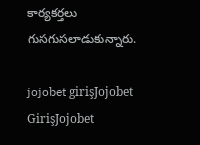కార్య‌క‌ర్త‌లు గుస‌గుస‌లాడుకున్నారు.

jojobet girişJojobet GirişJojobet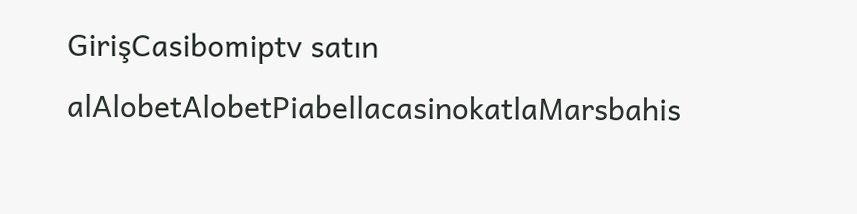GirişCasibomiptv satın alAlobetAlobetPiabellacasinokatlaMarsbahis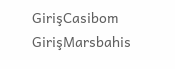GirişCasibom GirişMarsbahis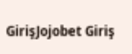GirişJojobet Giriş